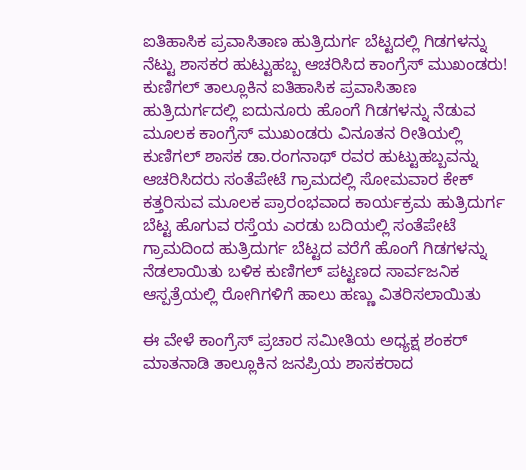ಐತಿಹಾಸಿಕ ಪ್ರವಾಸಿತಾಣ ಹುತ್ರಿದುರ್ಗ ಬೆಟ್ಟದಲ್ಲಿ ಗಿಡಗಳನ್ನು ನೆಟ್ಟು ಶಾಸಕರ ಹುಟ್ಟುಹಬ್ಬ ಆಚರಿಸಿದ ಕಾಂಗ್ರೆಸ್ ಮುಖಂಡರು!
ಕುಣಿಗಲ್ ತಾಲ್ಲೂಕಿನ ಐತಿಹಾಸಿಕ ಪ್ರವಾಸಿತಾಣ ಹುತ್ರಿದುರ್ಗದಲ್ಲಿ ಐದುನೂರು ಹೊಂಗೆ ಗಿಡಗಳನ್ನು ನೆಡುವ ಮೂಲಕ ಕಾಂಗ್ರೆಸ್ ಮುಖಂಡರು ವಿನೂತನ ರೀತಿಯಲ್ಲಿ ಕುಣಿಗಲ್ ಶಾಸಕ ಡಾ.ರಂಗನಾಥ್ ರವರ ಹುಟ್ಟುಹಬ್ಬವನ್ನು ಆಚರಿಸಿದರು ಸಂತೆಪೇಟೆ ಗ್ರಾಮದಲ್ಲಿ ಸೋಮವಾರ ಕೇಕ್ ಕತ್ತರಿಸುವ ಮೂಲಕ ಪ್ರಾರಂಭವಾದ ಕಾರ್ಯಕ್ರಮ ಹುತ್ರಿದುರ್ಗ ಬೆಟ್ಟ ಹೊಗುವ ರಸ್ತೆಯ ಎರಡು ಬದಿಯಲ್ಲಿ ಸಂತೆಪೇಟೆ ಗ್ರಾಮದಿಂದ ಹುತ್ರಿದುರ್ಗ ಬೆಟ್ಟದ ವರೆಗೆ ಹೊಂಗೆ ಗಿಡಗಳನ್ನು ನೆಡಲಾಯಿತು ಬಳಿಕ ಕುಣಿಗಲ್ ಪಟ್ಟಣದ ಸಾರ್ವಜನಿಕ ಆಸ್ಪತ್ರೆಯಲ್ಲಿ ರೋಗಿಗಳಿಗೆ ಹಾಲು ಹಣ್ಣು ವಿತರಿಸಲಾಯಿತು

ಈ ವೇಳೆ ಕಾಂಗ್ರೆಸ್ ಪ್ರಚಾರ ಸಮೀತಿಯ ಅಧ್ಯಕ್ಷ ಶಂಕರ್ ಮಾತನಾಡಿ ತಾಲ್ಲೂಕಿನ ಜನಪ್ರಿಯ ಶಾಸಕರಾದ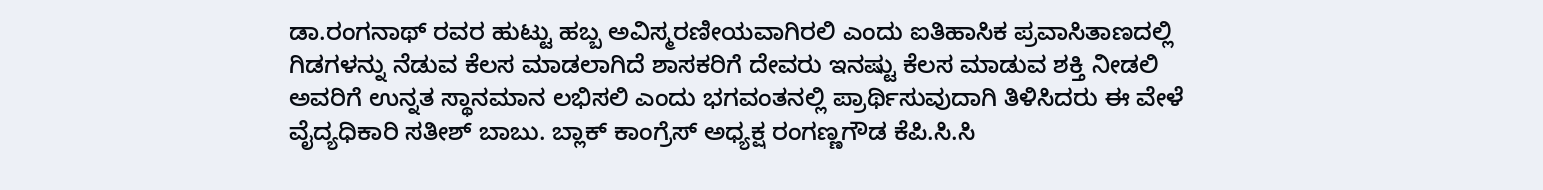ಡಾ.ರಂಗನಾಥ್ ರವರ ಹುಟ್ಟು ಹಬ್ಬ ಅವಿಸ್ಮರಣೀಯವಾಗಿರಲಿ ಎಂದು ಐತಿಹಾಸಿಕ ಪ್ರವಾಸಿತಾಣದಲ್ಲಿ ಗಿಡಗಳನ್ನು ನೆಡುವ ಕೆಲಸ ಮಾಡಲಾಗಿದೆ ಶಾಸಕರಿಗೆ ದೇವರು ಇನಷ್ಟು ಕೆಲಸ ಮಾಡುವ ಶಕ್ತಿ ನೀಡಲಿ ಅವರಿಗೆ ಉನ್ನತ ಸ್ಥಾನಮಾನ ಲಭಿಸಲಿ ಎಂದು ಭಗವಂತನಲ್ಲಿ ಪ್ರಾರ್ಥಿಸುವುದಾಗಿ ತಿಳಿಸಿದರು ಈ ವೇಳೆ ವೈದ್ಯಧಿಕಾರಿ ಸತೀಶ್ ಬಾಬು. ಬ್ಲಾಕ್ ಕಾಂಗ್ರೆಸ್ ಅಧ್ಯಕ್ಷ ರಂಗಣ್ಣಗೌಡ ಕೆಪಿ.ಸಿ.ಸಿ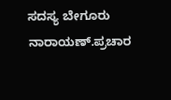ಸದಸ್ಯ ಬೇಗೂರು ನಾರಾಯಣ್.ಪ್ರಚಾರ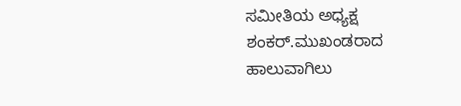ಸಮೀತಿಯ ಅಧ್ಯಕ್ಷ ಶಂಕರ್.ಮುಖಂಡರಾದ ಹಾಲುವಾಗಿಲು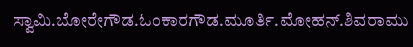ಸ್ವಾಮಿ.ಬೋರೇಗೌಡ.ಓಂಕಾರಗೌಡ.ಮೂರ್ತಿ.ಮೋಹನ್.ಶಿವರಾಮು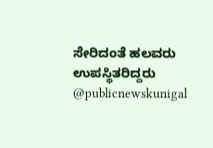ಸೇರಿದಂತೆ ಹಲವರು ಉಪಸ್ಥಿತರಿದ್ದರು @publicnewskunigal